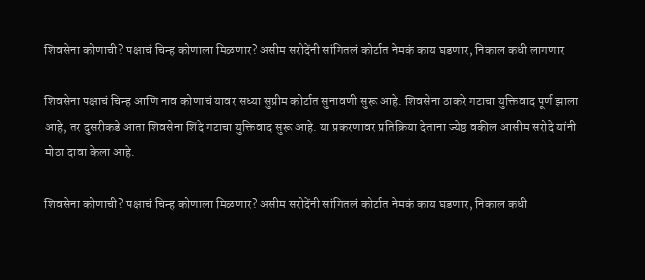शिवसेना कोणाची? पक्षाचं चिन्ह कोणाला मिळणार? असीम सरोदेंनी सांगितलं कोर्टात नेमकं काय घडणार, निकाल कधी लागणार

शिवसेना पक्षाचं चिन्ह आणि नाव कोणाचं यावर सध्या सुप्रीम कोर्टात सुनावणी सुरू आहे. शिवसेना ठाकरे गटाचा युक्तिवाद पूर्ण झाला आहे, तर दुसरीकडे आता शिवसेना शिंदे गटाचा युक्तिवाद सुरू आहे. या प्रकरणावर प्रतिक्रिया देताना ज्येष्ठ वकील आसीम सरोदे यांनी मोठा दावा केला आहे.

शिवसेना कोणाची? पक्षाचं चिन्ह कोणाला मिळणार? असीम सरोदेंनी सांगितलं कोर्टात नेमकं काय घडणार, निकाल कधी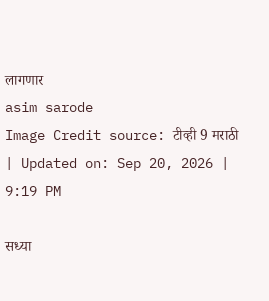लागणार
asim sarode
Image Credit source: टीव्ही 9 मराठी
| Updated on: Sep 20, 2026 | 9:19 PM

सध्या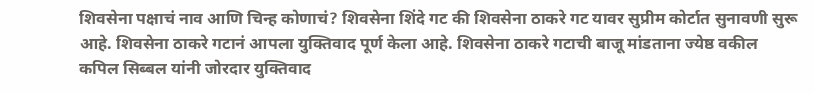शिवसेना पक्षाचं नाव आणि चिन्ह कोणाचं? शिवसेना शिंदे गट की शिवसेना ठाकरे गट यावर सुप्रीम कोर्टात सुनावणी सुरू आहे. शिवसेना ठाकरे गटानं आपला युक्तिवाद पूर्ण केला आहे. शिवसेना ठाकरे गटाची बाजू मांडताना ज्येष्ठ वकील कपिल सिब्बल यांनी जोरदार युक्तिवाद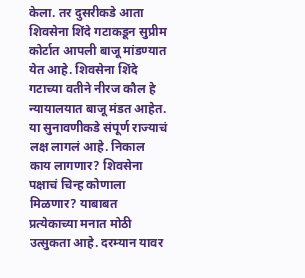केला. तर दुसरीकडे आता शिवसेना शिंदे गटाकडून सुप्रीम कोर्टात आपली बाजू मांडण्यात येत आहे. शिवसेना शिंदे गटाच्या वतीने नीरज कौल हे न्यायालयात बाजू मंडत आहेत. या सुनावणीकडे संपूर्ण राज्याचं लक्ष लागलं आहे. निकाल काय लागणार? शिवसेना पक्षाचं चिन्ह कोणाला मिळणार? याबाबत प्रत्येकाच्या मनात मोठी उत्सुकता आहे. दरम्यान यावर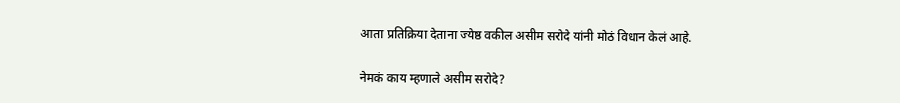आता प्रतिक्रिया देताना ज्येष्ठ वकील असीम सरोदे यांनी मोठं विधान केलं आहे.

नेमकं काय म्हणाले असीम सरोदे?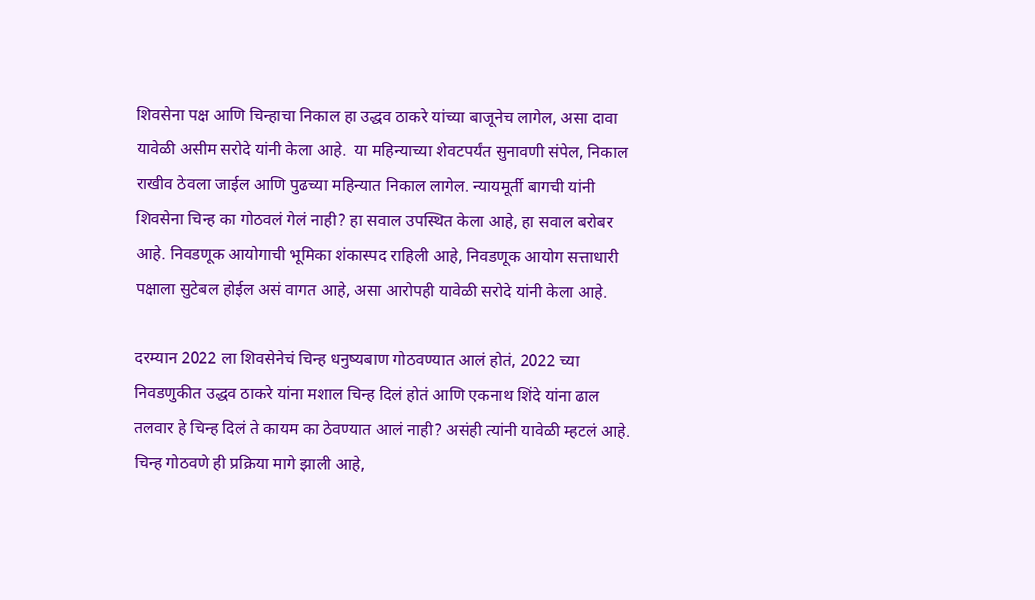शिवसेना पक्ष आणि चिन्हाचा निकाल हा उद्धव ठाकरे यांच्या बाजूनेच लागेल, असा दावा यावेळी असीम सरोदे यांनी केला आहे.  या महिन्याच्या शेवटपर्यंत सुनावणी संपेल, निकाल राखीव ठेवला जाईल आणि पुढच्या महिन्यात निकाल लागेल. न्यायमूर्ती बागची यांनी शिवसेना चिन्ह का गोठवलं गेलं नाही? हा सवाल उपस्थित केला आहे, हा सवाल बरोबर आहे. निवडणूक आयोगाची भूमिका शंकास्पद राहिली आहे, निवडणूक आयोग सत्ताधारी पक्षाला सुटेबल होईल असं वागत आहे, असा आरोपही यावेळी सरोदे यांनी केला आहे.

दरम्यान 2022 ला शिवसेनेचं चिन्ह धनुष्यबाण गोठवण्यात आलं होतं, 2022 च्या निवडणुकीत उद्धव ठाकरे यांना मशाल चिन्ह दिलं होतं आणि एकनाथ शिंदे यांना ढाल तलवार हे चिन्ह दिलं ते कायम का ठेवण्यात आलं नाही? असंही त्यांनी यावेळी म्हटलं आहे.  चिन्ह गोठवणे ही प्रक्रिया मागे झाली आहे,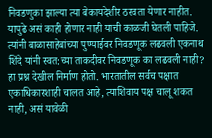निवडणुका झाल्या त्या बेकायदेशीर ठरवता येणार नाहीत. यापुढे असं काही होणार नाही याची काळजी घेतली पाहिजे. त्यांनी बाळासाहेबांच्या पुण्याईवर निवडणूक लढवली एकनाथ शिंदे यांनी स्वत:च्या ताकदीवर निवडणूक का लढवली नाही? हा प्रश्न देखील निर्माण होतो. भारतातील सर्वच पक्षात एकाधिकारशाही चालत आहे, त्याशिवाय पक्ष चालू शकत नाही, असं यावेळी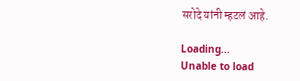सरोदे यांनी म्हटलं आहे.

Loading...
Unable to load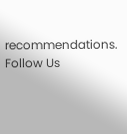recommendations.
Follow Us